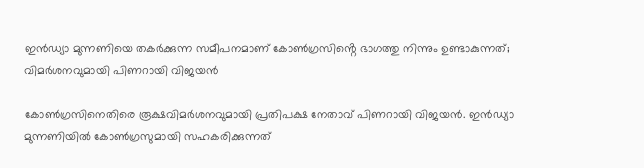ഇൻഡ്യാ മുന്നണിയെ തകർക്കുന്ന സമീപനമാണ് കോൺഗ്രസിൻ്റെ ഭാഗത്തു നിന്നും ഉണ്ടാകുന്നത്; വിമർശനവുമായി പിണറായി വിജയൻ

കോൺഗ്രസിനെതിരെ രൂക്ഷവിമർശനവുമായി പ്രതിപക്ഷ നേതാവ് പിണറായി വിജയൻ. ഇൻഡ്യാ മുന്നണിയിൽ കോൺഗ്രസുമായി സഹകരിക്കുന്നത്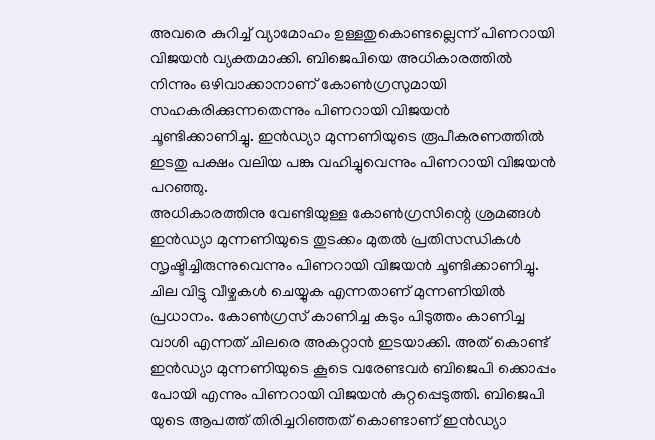അവരെ കുറിച്ച് വ്യാമോഹം ഉള്ളതുകൊണ്ടല്ലെന്ന് പിണറായി വിജയൻ വ്യക്തമാക്കി. ബിജെപിയെ അധികാരത്തിൽ നിന്നും ഒഴിവാക്കാനാണ് കോൺഗ്രസുമായി സഹകരിക്കുന്നതെന്നും പിണറായി വിജയൻ ചൂണ്ടിക്കാണിച്ചു. ഇൻഡ്യാ മുന്നണിയുടെ രൂപീകരണത്തിൽ ഇടതു പക്ഷം വലിയ പങ്കു വഹിച്ചുവെന്നും പിണറായി വിജയൻ പറഞ്ഞു.
അധികാരത്തിനു വേണ്ടിയുള്ള കോൺഗ്രസിന്റെ ശ്രമങ്ങൾ ഇൻഡ്യാ മുന്നണിയുടെ തുടക്കം മുതൽ പ്രതിസന്ധികൾ സൃഷ്ടിച്ചിരുന്നുവെന്നും പിണറായി വിജയൻ ചൂണ്ടിക്കാണിച്ചു. ചില വിട്ടു വീഴ്ചകൾ ചെയ്യുക എന്നതാണ് മുന്നണിയിൽ പ്രധാനം. കോൺഗ്രസ് കാണിച്ച കടും പിടുത്തം കാണിച്ച വാശി എന്നത് ചിലരെ അകറ്റാൻ ഇടയാക്കി. അത് കൊണ്ട് ഇൻഡ്യാ മുന്നണിയുടെ കൂടെ വരേണ്ടവർ ബിജെപി ക്കൊപ്പം പോയി എന്നും പിണറായി വിജയൻ കുറ്റപ്പെടുത്തി. ബിജെപി യുടെ ആപത്ത് തിരിച്ചറിഞ്ഞത് കൊണ്ടാണ് ഇൻഡ്യാ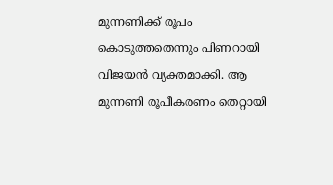മുന്നണിക്ക് രൂപം കൊടുത്തതെന്നും പിണറായി വിജയൻ വ്യക്തമാക്കി. ആ മുന്നണി രൂപീകരണം തെറ്റായി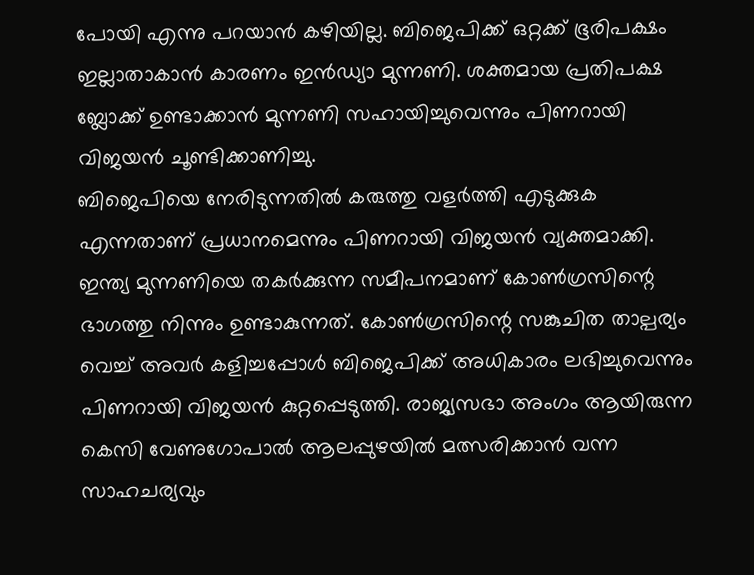പോയി എന്നു പറയാൻ കഴിയില്ല. ബിജെപിക്ക് ഒറ്റക്ക് ഭൂരിപക്ഷം ഇല്ലാതാകാൻ കാരണം ഇൻഡ്യാ മുന്നണി. ശക്തമായ പ്രതിപക്ഷ ബ്ലോക്ക് ഉണ്ടാക്കാൻ മുന്നണി സഹായിച്ചുവെന്നും പിണറായി വിജയൻ ചൂണ്ടിക്കാണിച്ചു.
ബിജെപിയെ നേരിടുന്നതിൽ കരുത്തു വളർത്തി എടുക്കുക എന്നതാണ് പ്രധാനമെന്നും പിണറായി വിജയൻ വ്യക്തമാക്കി. ഇന്ത്യ മുന്നണിയെ തകർക്കുന്ന സമീപനമാണ് കോൺഗ്രസിന്റെ ഭാഗത്തു നിന്നും ഉണ്ടാകുന്നത്. കോൺഗ്രസിന്റെ സങ്കുചിത താല്പര്യം വെച്ച് അവർ കളിച്ചപ്പോൾ ബിജെപിക്ക് അധികാരം ലഭിച്ചുവെന്നും പിണറായി വിജയൻ കുറ്റപ്പെടുത്തി. രാജ്യസഭാ അംഗം ആയിരുന്ന കെസി വേണുഗോപാൽ ആലപ്പുഴയിൽ മത്സരിക്കാൻ വന്ന സാഹചര്യവും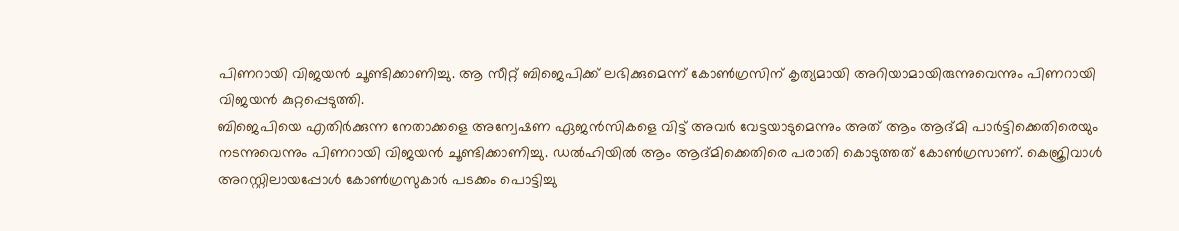പിണറായി വിജയൻ ചൂണ്ടിക്കാണിച്ചു. ആ സീറ്റ് ബിജെപിക്ക് ലഭിക്കുമെന്ന് കോൺഗ്രസിന് കൃത്യമായി അറിയാമായിരുന്നുവെന്നും പിണറായി വിജയൻ കുറ്റപ്പെടുത്തി.
ബിജെപിയെ എതിർക്കുന്ന നേതാക്കളെ അന്വേഷണ ഏജൻസികളെ വിട്ട് അവർ വേട്ടയാടുമെന്നും അത് ആം ആദ്മി പാർട്ടിക്കെതിരെയും നടന്നുവെന്നും പിണറായി വിജയൻ ചൂണ്ടിക്കാണിച്ചു. ഡൽഹിയിൽ ആം ആദ്മിക്കെതിരെ പരാതി കൊടുത്തത് കോൺഗ്രസാണ്. കെജ്രിവാൾ അറസ്റ്റിലായപ്പോൾ കോൺഗ്രസുകാർ പടക്കം പൊട്ടിച്ചു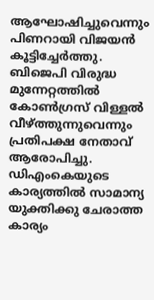ആഘോഷിച്ചുവെന്നും പിണറായി വിജയൻ കൂട്ടിച്ചേർത്തു. ബിജെപി വിരുദ്ധ മുന്നേറ്റത്തിൽ കോൺഗ്രസ് വിള്ളൽ വീഴ്ത്തുന്നുവെന്നും പ്രതിപക്ഷ നേതാവ് ആരോപിച്ചു. ഡിഎംകെയുടെ കാര്യത്തിൽ സാമാന്യ യുക്തിക്കു ചേരാത്ത കാര്യം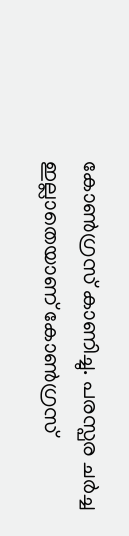കോൺഗ്രസ് കാണിച്ചു. പരസ്പര ചർച്ച ഇല്ലാതെയാണ് കോൺഗ്രസ്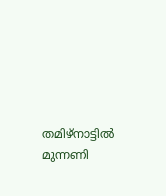തമിഴ്നാട്ടിൽ മുന്നണി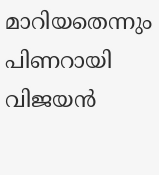മാറിയതെന്നും പിണറായി വിജയൻ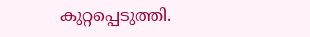കുറ്റപ്പെടുത്തി.